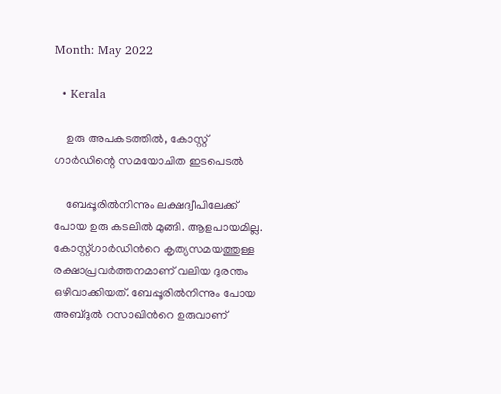Month: May 2022

  • Kerala

    ഉരു അപകടത്തിൽ, കോസ്റ്റ് ഗാർഡിന്റെ സമയോചിത ഇടപെടല്‍

    ബേപ്പൂരിൽനിന്നും ലക്ഷദ്വീപിലേക്ക് പോയ ഉരു കടലിൽ മുങ്ങി. ആളപായമില്ല. കോസ്റ്റ്ഗാർഡിന്‍റെ കൃത്യസമയത്തുള്ള രക്ഷാപ്രവർത്തനമാണ് വലിയ ദുരന്തം ഒഴിവാക്കിയത്. ബേപ്പൂരിൽനിന്നും പോയ അബ്ദുൽ റസാഖിന്‍റെ ഉരുവാണ്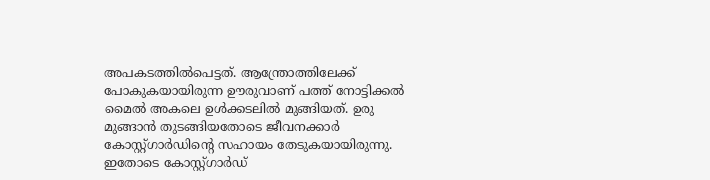അപകടത്തിൽപെട്ടത്. ആന്ത്രോത്തിലേക്ക് പോകുകയായിരുന്ന ഊരുവാണ് പത്ത് നോട്ടിക്കൽ മൈൽ അകലെ ഉൾക്കടലിൽ മുങ്ങിയത്. ഉരു മുങ്ങാൻ തുടങ്ങിയതോടെ ജീവനക്കാർ കോസ്റ്റ്ഗാർഡിന്‍റെ സഹായം തേടുകയായിരുന്നു. ഇതോടെ കോസ്റ്റ്ഗാർഡ്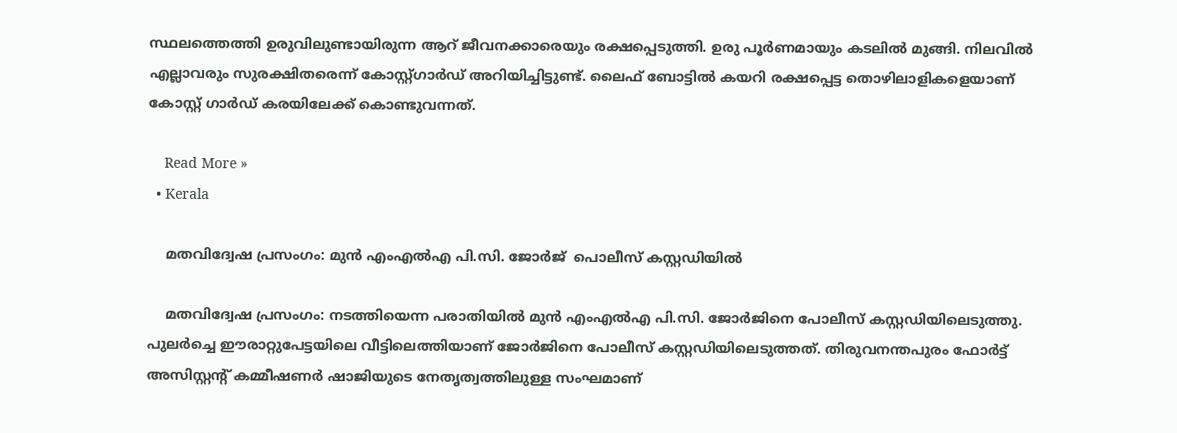സ്ഥലത്തെത്തി ഉരുവിലുണ്ടായിരുന്ന ആറ് ജീവനക്കാരെയും രക്ഷപ്പെടുത്തി. ഉരു പൂർണമായും കടലിൽ മുങ്ങി. നിലവിൽ എല്ലാവരും സുരക്ഷിതരെന്ന് കോസ്റ്റ്ഗാർഡ് അറിയിച്ചിട്ടുണ്ട്. ലൈഫ് ബോട്ടിൽ കയറി രക്ഷപ്പെട്ട തൊഴിലാളികളെയാണ് കോസ്റ്റ് ഗാർഡ് കരയിലേക്ക് കൊണ്ടുവന്നത്.

    Read More »
  • Kerala

    മതവിദ്വേഷ പ്രസംഗം: മുൻ എംഎൽഎ പി.സി. ജോർജ്  പൊലീസ് കസ്റ്റഡിയിൽ

    മതവിദ്വേഷ പ്രസംഗം: നടത്തിയെന്ന പരാതിയിൽ മുൻ എംഎൽഎ പി.സി. ജോർജിനെ പോലീസ് കസ്റ്റഡിയിലെടുത്തു. പുലർച്ചെ ഈരാറ്റുപേട്ടയിലെ വീട്ടിലെത്തിയാണ് ജോർജിനെ പോലീസ് കസ്റ്റഡിയിലെടുത്തത്. തിരുവനന്തപുരം ഫോർട്ട് അസിസ്റ്റന്‍റ് കമ്മീഷണർ ഷാജിയുടെ നേതൃത്വത്തിലുള്ള സംഘമാണ്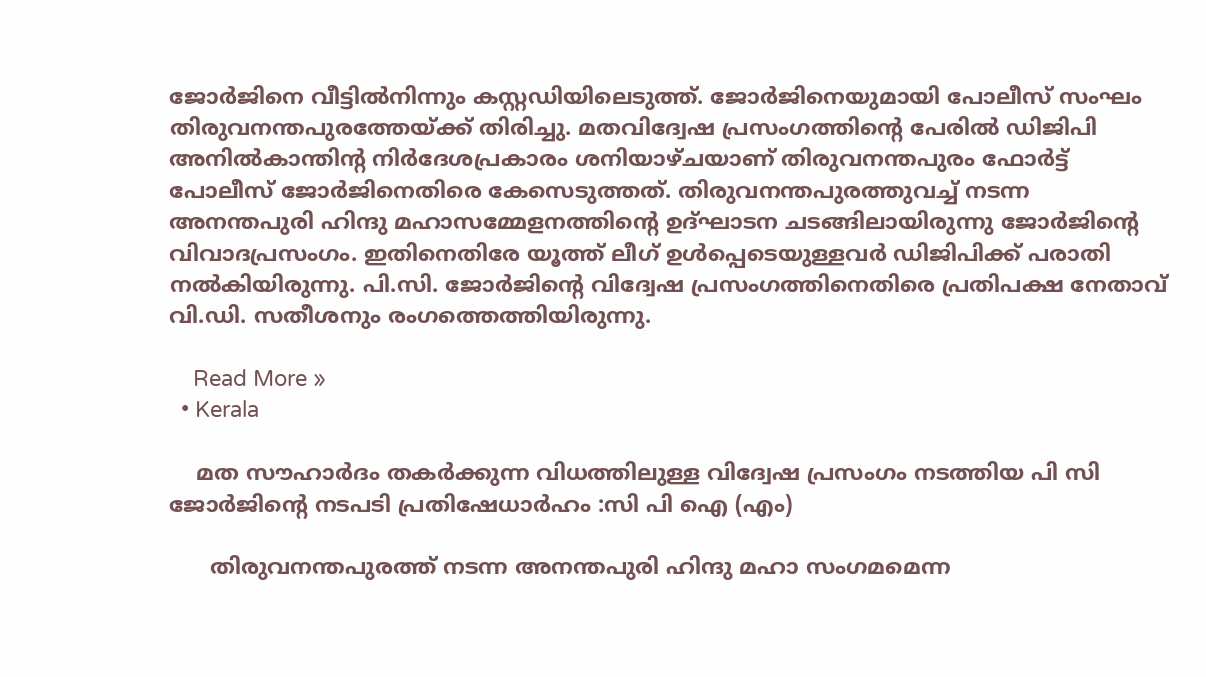ജോർജിനെ വീട്ടിൽനിന്നും കസ്റ്റഡിയിലെടുത്ത്. ജോർജിനെയുമായി പോലീസ് സംഘം തിരുവനന്തപുരത്തേയ്ക്ക് തിരിച്ചു. മതവിദ്വേഷ പ്രസംഗത്തിന്‍റെ പേരിൽ ഡിജിപി അനിൽകാന്തിന്‍റ നിർദേശപ്രകാരം ശനിയാഴ്ചയാണ് തിരുവനന്തപുരം ഫോർട്ട് പോലീസ് ജോർജിനെതിരെ കേസെടുത്തത്. തിരുവനന്തപുരത്തുവച്ച് നടന്ന അനന്തപുരി ഹിന്ദു മഹാസമ്മേളനത്തിന്‍റെ ഉദ്ഘാടന ചടങ്ങിലായിരുന്നു ജോര്‍ജിന്‍റെ വിവാദപ്രസംഗം. ഇതിനെതിരേ യൂത്ത് ലീഗ് ഉൾപ്പെടെയുള്ളവർ ഡിജിപിക്ക് പരാതി നൽകിയിരുന്നു. പി.സി. ജോര്‍ജിന്‍റെ വിദ്വേഷ പ്രസംഗത്തിനെതിരെ പ്രതിപക്ഷ നേതാവ് വി.ഡി. സതീശനും രംഗത്തെത്തിയിരുന്നു.

    Read More »
  • Kerala

    മത സൗഹാർദം തകർക്കുന്ന വിധത്തിലുള്ള വിദ്വേഷ പ്രസംഗം നടത്തിയ പി സി ജോർജിന്റെ നടപടി പ്രതിഷേധാർഹം :സി പി ഐ (എം)

      തിരുവനന്തപുരത്ത് നടന്ന അനന്തപുരി ഹിന്ദു മഹാ സംഗമമെന്ന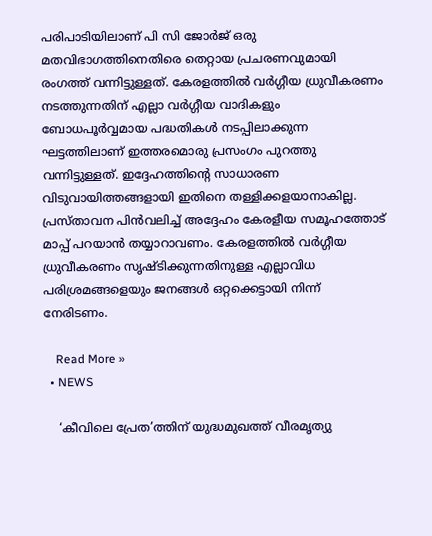പരിപാടിയിലാണ് പി സി ജോർജ് ഒരു മതവിഭാഗത്തിനെതിരെ തെറ്റായ പ്രചരണവുമായി രംഗത്ത് വന്നിട്ടുള്ളത്. കേരളത്തിൽ വർഗ്ഗീയ ധ്രുവീകരണം നടത്തുന്നതിന് എല്ലാ വർഗ്ഗീയ വാദികളും ബോധപൂർവ്വമായ പദ്ധതികൾ നടപ്പിലാക്കുന്ന ഘട്ടത്തിലാണ് ഇത്തരമൊരു പ്രസംഗം പുറത്തു വന്നിട്ടുള്ളത്. ഇദ്ദേഹത്തിന്റെ സാധാരണ വിടുവായിത്തങ്ങളായി ഇതിനെ തള്ളിക്കളയാനാകില്ല. പ്രസ്താവന പിൻവലിച്ച് അദ്ദേഹം കേരളീയ സമൂഹത്തോട് മാപ്പ് പറയാൻ തയ്യാറാവണം. കേരളത്തിൽ വർഗ്ഗീയ ധ്രുവീകരണം സൃഷ്ടിക്കുന്നതിനുള്ള എല്ലാവിധ പരിശ്രമങ്ങളെയും ജനങ്ങൾ ഒറ്റക്കെട്ടായി നിന്ന് നേരിടണം.

    Read More »
  • NEWS

    ‘കീവിലെ പ്രേത’ത്തിന് യുദ്ധമുഖത്ത് വീരമൃത്യു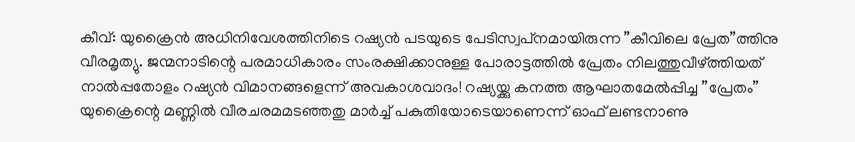കീവ്: യുക്രൈന്‍ അധിനിവേശത്തിനിടെ റഷ്യന്‍ പടയുടെ പേടിസ്വപ്‌നമായിരുന്ന ”കീവിലെ പ്രേത”ത്തിനു വീരമൃത്യു. ജന്മനാടിന്റെ പരമാധികാരം സംരക്ഷിക്കാനുള്ള പോരാട്ടത്തില്‍ പ്രേതം നിലത്തുവീഴ്ത്തിയത് നാല്‍പ്പതോളം റഷ്യന്‍ വിമാനങ്ങളെന്ന് അവകാശവാദം! റഷ്യയ്ക്കു കനത്ത ആഘാതമേല്‍പ്പിച്ച ”പ്രേതം” യുക്രൈന്റെ മണ്ണില്‍ വീരചരമമടഞ്ഞതു മാര്‍ച്ച് പകുതിയോടെയാണെന്ന് ഓഫ് ലണ്ടനാണു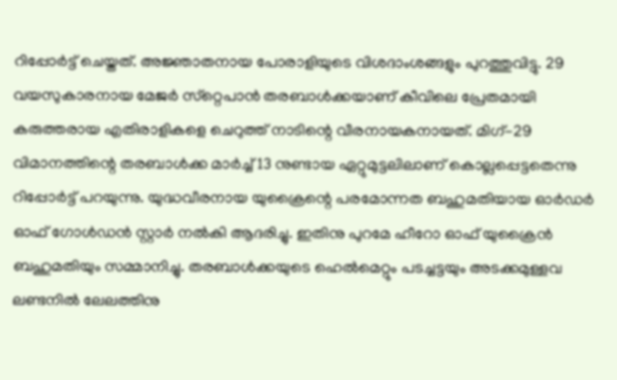റിപ്പോര്‍ട്ട് ചെയ്തത്. അജ്ഞാതനായ പോരാളിയുടെ വിശദാംശങ്ങളും പുറത്തുവിട്ടു. 29 വയസുകാരനായ മേജര്‍ സ്‌റ്റെപാന്‍ തരബാള്‍ക്കയാണ് കീവിലെ പ്രേതമായി കരുത്തരായ എതിരാളികളെ ചെറുത്ത് നാടിന്റെ വീരനായകനായത്. മിഗ്-29 വിമാനത്തിന്റെ തരബാള്‍ക്ക മാര്‍ച്ച് 13 നുണ്ടായ ഏറ്റുമുട്ടലിലാണ് കൊല്ലപ്പെട്ടതെന്നു റിപ്പോര്‍ട്ട് പറയുന്നു. യുദ്ധവീരനായ യുക്രൈന്റെ പരമോന്നത ബഹുമതിയായ ഓര്‍ഡര്‍ ഓഫ് ഗോള്‍ഡന്‍ സ്റ്റാര്‍ നല്‍കി ആദരിച്ചു. ഇതിനു പുറമേ ഹീറോ ഓഫ് യുക്രൈന്‍ ബഹുമതിയും സമ്മാനിച്ചു. തരബാള്‍ക്കയുടെ ഹെല്‍മെറ്റും പടച്ചട്ടയും അടക്കമുള്ളവ ലണ്ടനില്‍ ലേലത്തിനു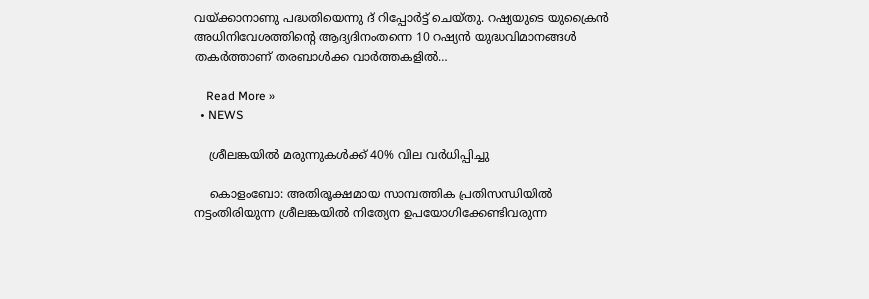വയ്ക്കാനാണു പദ്ധതിയെന്നു ദ് റിപ്പോര്‍ട്ട് ചെയ്തു. റഷ്യയുടെ യുക്രൈന്‍ അധിനിവേശത്തിന്റെ ആദ്യദിനംതന്നെ 10 റഷ്യന്‍ യുദ്ധവിമാനങ്ങള്‍ തകര്‍ത്താണ് തരബാള്‍ക്ക വാര്‍ത്തകളില്‍…

    Read More »
  • NEWS

    ശ്രീലങ്കയില്‍ മരുന്നുകള്‍ക്ക് 40% വില വര്‍ധിപ്പിച്ചു

    കൊളംബോ: അതിരൂക്ഷമായ സാമ്പത്തിക പ്രതിസന്ധിയില്‍ നട്ടംതിരിയുന്ന ശ്രീലങ്കയില്‍ നിത്യേന ഉപയോഗിക്കേണ്ടിവരുന്ന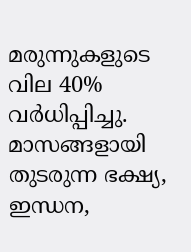മരുന്നുകളുടെ വില 40% വര്‍ധിപ്പിച്ചു. മാസങ്ങളായി തുടരുന്ന ഭക്ഷ്യ, ഇന്ധന,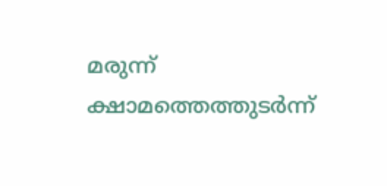മരുന്ന് ക്ഷാമത്തെത്തുടര്‍ന്ന്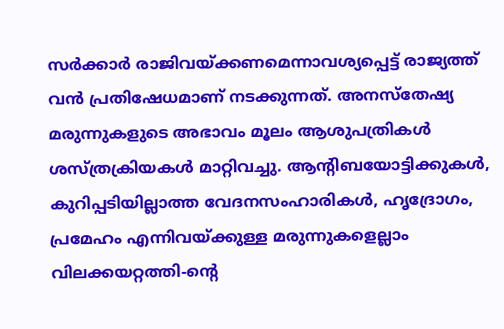സര്‍ക്കാര്‍ രാജിവയ്ക്കണമെന്നാവശ്യപ്പെട്ട് രാജ്യത്ത് വന്‍ പ്രതിഷേധമാണ് നടക്കുന്നത്. അനസ്‌തേഷ്യ മരുന്നുകളുടെ അഭാവം മൂലം ആശുപത്രികള്‍ ശസ്ത്രക്രിയകള്‍ മാറ്റിവച്ചു. ആന്റിബയോട്ടിക്കുകള്‍, കുറിപ്പടിയില്ലാത്ത വേദനസംഹാരികള്‍, ഹൃദ്രോഗം, പ്രമേഹം എന്നിവയ്ക്കുള്ള മരുന്നുകളെല്ലാം വിലക്കയറ്റത്തി-ന്റെ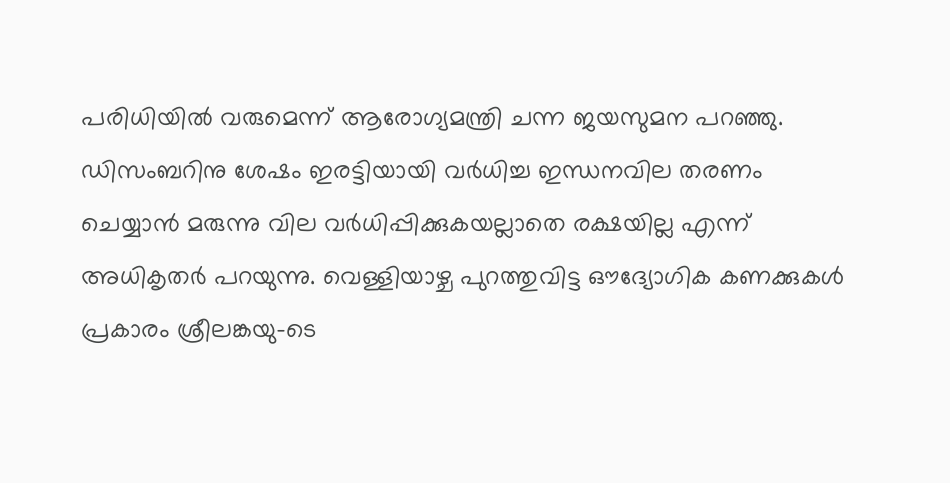പരിധിയില്‍ വരുമെന്ന് ആരോഗ്യമന്ത്രി ചന്ന ജയസുമന പറഞ്ഞു. ഡിസംബറിനു ശേഷം ഇരട്ടിയായി വര്‍ധിച്ച ഇന്ധനവില തരണം ചെയ്യാന്‍ മരുന്നു വില വര്‍ധിപ്പിക്കുകയല്ലാതെ രക്ഷയില്ല എന്ന് അധികൃതര്‍ പറയുന്നു. വെള്ളിയാഴ്ച പുറത്തുവിട്ട ഔദ്യോഗിക കണക്കുകള്‍ പ്രകാരം ശ്രീലങ്കയു-ടെ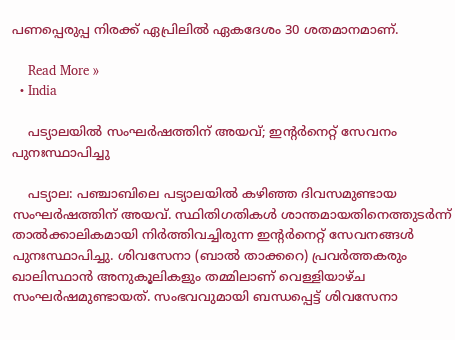പണപ്പെരുപ്പ നിരക്ക് ഏപ്രിലില്‍ ഏകദേശം 30 ശതമാനമാണ്.

    Read More »
  • India

    പട്യാലയില്‍ സംഘര്‍ഷത്തിന് അയവ്; ഇന്റര്‍നെറ്റ് സേവനം പുനഃസ്ഥാപിച്ചു

    പട്യാല: പഞ്ചാബിലെ പട്യാലയില്‍ കഴിഞ്ഞ ദിവസമുണ്ടായ സംഘര്‍ഷത്തിന് അയവ്. സ്ഥിതിഗതികള്‍ ശാന്തമായതിനെത്തുടര്‍ന്ന് താല്‍ക്കാലികമായി നിര്‍ത്തിവച്ചിരുന്ന ഇന്റര്‍നെറ്റ് സേവനങ്ങള്‍ പുനഃസ്ഥാപിച്ചു. ശിവസേനാ (ബാല്‍ താക്കറെ) പ്രവര്‍ത്തകരും ഖാലിസ്ഥാന്‍ അനുകൂലികളും തമ്മിലാണ് വെള്ളിയാഴ്ച സംഘര്‍ഷമുണ്ടായത്. സംഭവവുമായി ബന്ധപ്പെട്ട് ശിവസേനാ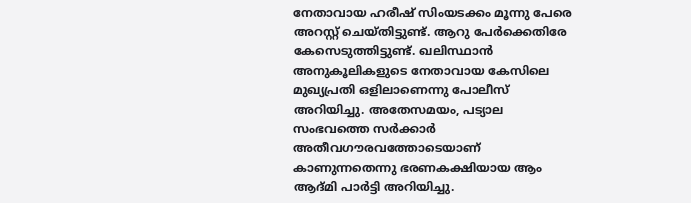നേതാവായ ഹരീഷ് സിംയടക്കം മൂന്നു പേരെ അറസ്റ്റ് ചെയ്തിട്ടുണ്ട്. ആറു പേര്‍ക്കെതിരേ കേസെടുത്തിട്ടുണ്ട്. ഖലിസ്ഥാന്‍ അനുകൂലികളുടെ നേതാവായ കേസിലെ മുഖ്യപ്രതി ഒളിലാണെന്നു പോലീസ് അറിയിച്ചു. അതേസമയം, പട്യാല സംഭവത്തെ സര്‍ക്കാര്‍ അതീവഗൗരവത്തോടെയാണ് കാണുന്നതെന്നു ഭരണകക്ഷിയായ ആം ആദ്മി പാര്‍ട്ടി അറിയിച്ചു.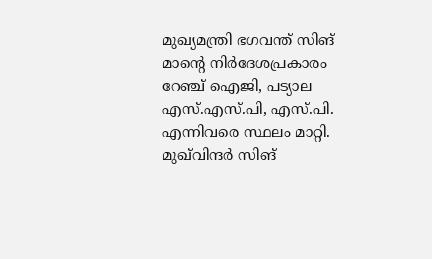മുഖ്യമന്ത്രി ഭഗവന്ത് സിങ് മാന്റെ നിര്‍ദേശപ്രകാരം റേഞ്ച് ഐജി, പട്യാല എസ്.എസ്.പി, എസ്.പി. എന്നിവരെ സ്ഥലം മാറ്റി. മുഖ്‌വിന്ദര്‍ സിങ്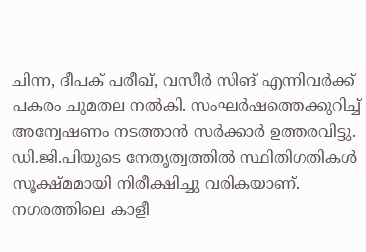ചിന്ന, ദീപക് പരീഖ്, വസീര്‍ സിങ് എന്നിവര്‍ക്ക് പകരം ചുമതല നല്‍കി. സംഘര്‍ഷത്തെക്കുറിച്ച് അന്വേഷണം നടത്താന്‍ സര്‍ക്കാര്‍ ഉത്തരവിട്ടു. ഡി.ജി.പിയുടെ നേതൃത്വത്തില്‍ സ്ഥിതിഗതികള്‍ സൂക്ഷ്മമായി നിരീക്ഷിച്ചു വരികയാണ്. നഗരത്തിലെ കാളീ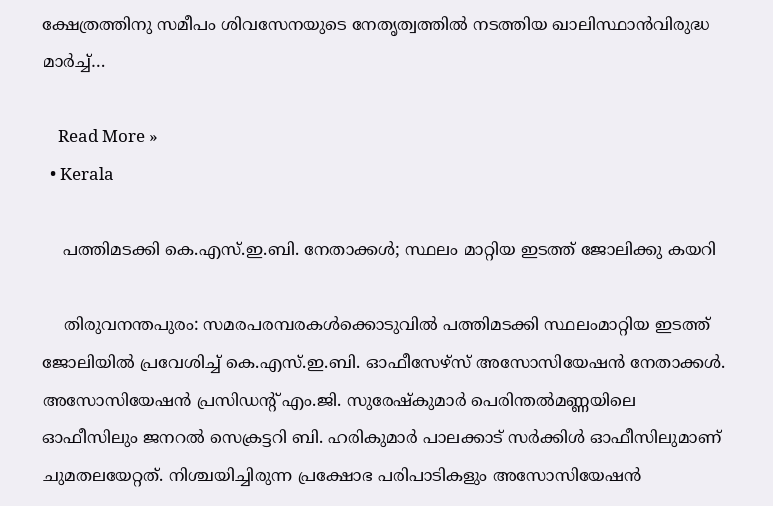ക്ഷേത്രത്തിനു സമീപം ശിവസേനയുടെ നേതൃത്വത്തില്‍ നടത്തിയ ഖാലിസ്ഥാന്‍വിരുദ്ധ മാര്‍ച്ച്…

    Read More »
  • Kerala

    പത്തിമടക്കി കെ.എസ്.ഇ.ബി. നേതാക്കള്‍; സ്ഥലം മാറ്റിയ ഇടത്ത് ജോലിക്കു കയറി

    തിരുവനന്തപുരം: സമരപരമ്പരകള്‍ക്കൊടുവില്‍ പത്തിമടക്കി സ്ഥലംമാറ്റിയ ഇടത്ത് ജോലിയില്‍ പ്രവേശിച്ച് കെ.എസ്.ഇ.ബി. ഓഫീസേഴ്‌സ് അസോസിയേഷന്‍ നേതാക്കള്‍. അസോസിയേഷന്‍ പ്രസിഡന്റ് എം.ജി. സുരേഷ്‌കുമാര്‍ പെരിന്തല്‍മണ്ണയിലെ ഓഫീസിലും ജനറല്‍ സെക്രട്ടറി ബി. ഹരികുമാര്‍ പാലക്കാട് സര്‍ക്കിള്‍ ഓഫീസിലുമാണ് ചുമതലയേറ്റത്. നിശ്ചയിച്ചിരുന്ന പ്രക്ഷോഭ പരിപാടികളും അസോസിയേഷന്‍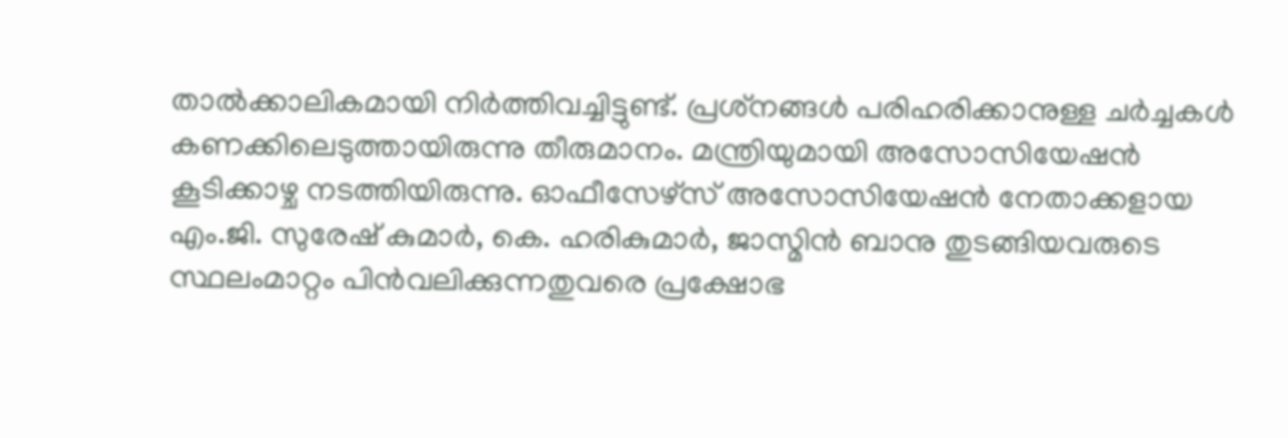താല്‍ക്കാലികമായി നിര്‍ത്തിവച്ചിട്ടുണ്ട്. പ്രശ്‌നങ്ങള്‍ പരിഹരിക്കാനുള്ള ചര്‍ച്ചകള്‍ കണക്കിലെടുത്തായിരുന്നു തീരുമാനം. മന്ത്രിയുമായി അസോസിയേഷന്‍ കൂടിക്കാഴ്ച നടത്തിയിരുന്നു. ഓഫീസേഴ്‌സ് അസോസിയേഷന്‍ നേതാക്കളായ എം.ജി. സുരേഷ് കുമാര്‍, കെ. ഹരികുമാര്‍, ജാസ്മിന്‍ ബാനു തുടങ്ങിയവരുടെ സ്ഥലംമാറ്റം പിന്‍വലിക്കുന്നതുവരെ പ്രക്ഷോഭ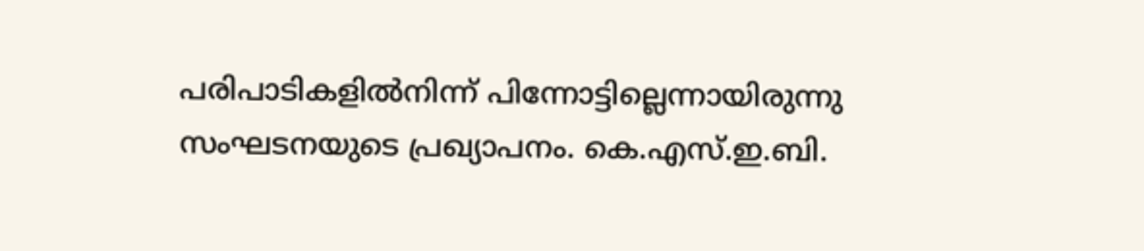പരിപാടികളില്‍നിന്ന് പിന്നോട്ടില്ലെന്നായിരുന്നു സംഘടനയുടെ പ്രഖ്യാപനം. കെ.എസ്.ഇ.ബി.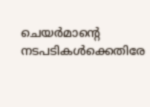ചെയര്‍മാന്റെ നടപടികള്‍ക്കെതിരേ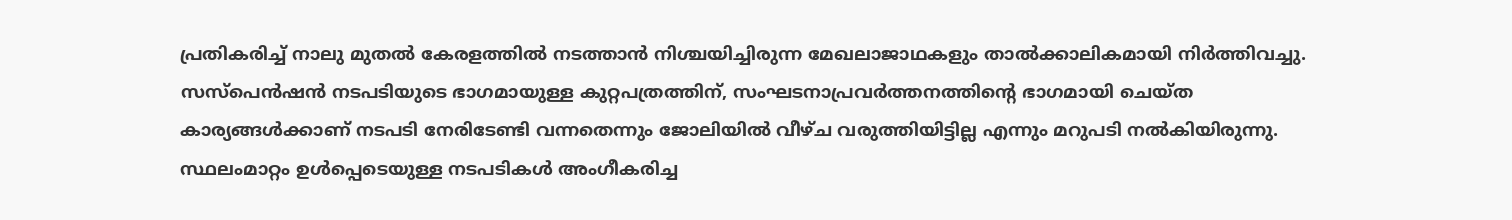പ്രതികരിച്ച് നാലു മുതല്‍ കേരളത്തില്‍ നടത്താന്‍ നിശ്ചയിച്ചിരുന്ന മേഖലാജാഥകളും താല്‍ക്കാലികമായി നിര്‍ത്തിവച്ചു. സസ്‌പെന്‍ഷന്‍ നടപടിയുടെ ഭാഗമായുള്ള കുറ്റപത്രത്തിന്, സംഘടനാപ്രവര്‍ത്തനത്തിന്റെ ഭാഗമായി ചെയ്ത കാര്യങ്ങള്‍ക്കാണ് നടപടി നേരിടേണ്ടി വന്നതെന്നും ജോലിയില്‍ വീഴ്ച വരുത്തിയിട്ടില്ല എന്നും മറുപടി നല്‍കിയിരുന്നു. സ്ഥലംമാറ്റം ഉള്‍പ്പെടെയുള്ള നടപടികള്‍ അംഗീകരിച്ച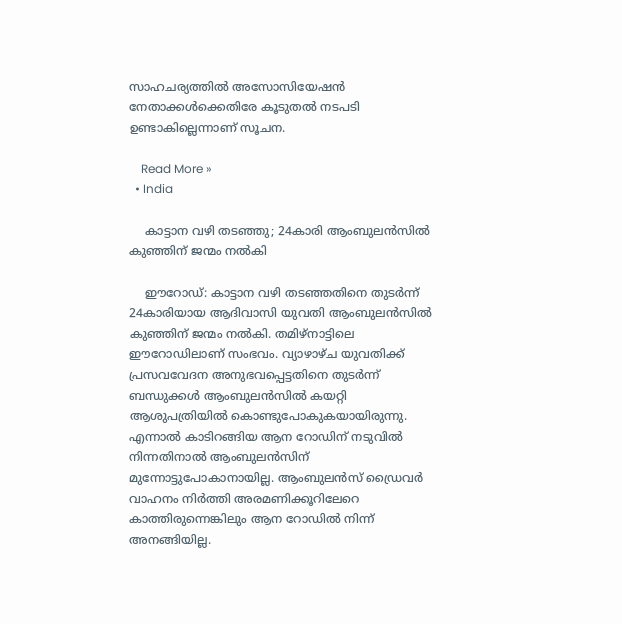സാഹചര്യത്തില്‍ അസോസിയേഷന്‍ നേതാക്കള്‍ക്കെതിരേ കൂടുതല്‍ നടപടി ഉണ്ടാകില്ലെന്നാണ് സൂചന.

    Read More »
  • India

    കാട്ടാന വഴി തടഞ്ഞു; 24കാരി ആംബുലൻസിൽ കുഞ്ഞിന് ജന്മം നൽകി

    ഈറോഡ്: കാട്ടാന വഴി തടഞ്ഞതിനെ തുടർന്ന്  24കാരിയായ ആദിവാസി യുവതി ആംബുലൻസിൽ കുഞ്ഞിന് ജന്മം നൽകി. തമിഴ്നാട്ടിലെ ഈറോഡിലാണ് സംഭവം. വ്യാഴാഴ്ച യുവതിക്ക് പ്രസവവേദന അനുഭവപ്പെട്ടതിനെ തുടർന്ന് ബന്ധുക്കൾ ആംബുലൻസിൽ കയറ്റി ആശുപത്രിയിൽ കൊണ്ടുപോകുകയായിരുന്നു. എന്നാൽ കാടിറങ്ങിയ ആന റോഡിന് നടുവിൽ നിന്നതിനാൽ ആംബുലൻസിന് മുന്നോട്ടുപോകാനായില്ല. ആംബുലൻസ് ഡ്രൈവർ വാഹനം നിർത്തി അരമണിക്കൂറിലേറെ കാത്തിരുന്നെങ്കിലും ആന റോഡിൽ നിന്ന് അനങ്ങിയില്ല.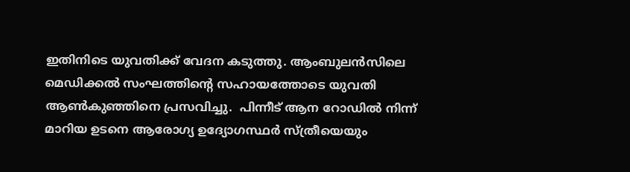ഇതിനിടെ യുവതിക്ക് വേദന കടുത്തു. ആംബുലൻസിലെ മെഡിക്കൽ സംഘത്തിന്റെ സഹായത്തോടെ യുവതി ആൺകുഞ്ഞിനെ പ്രസവിച്ചു.  പിന്നീട് ആന റോഡിൽ നിന്ന് മാറിയ ഉടനെ ആരോഗ്യ ഉദ്യോഗസ്ഥർ സ്ത്രീയെയും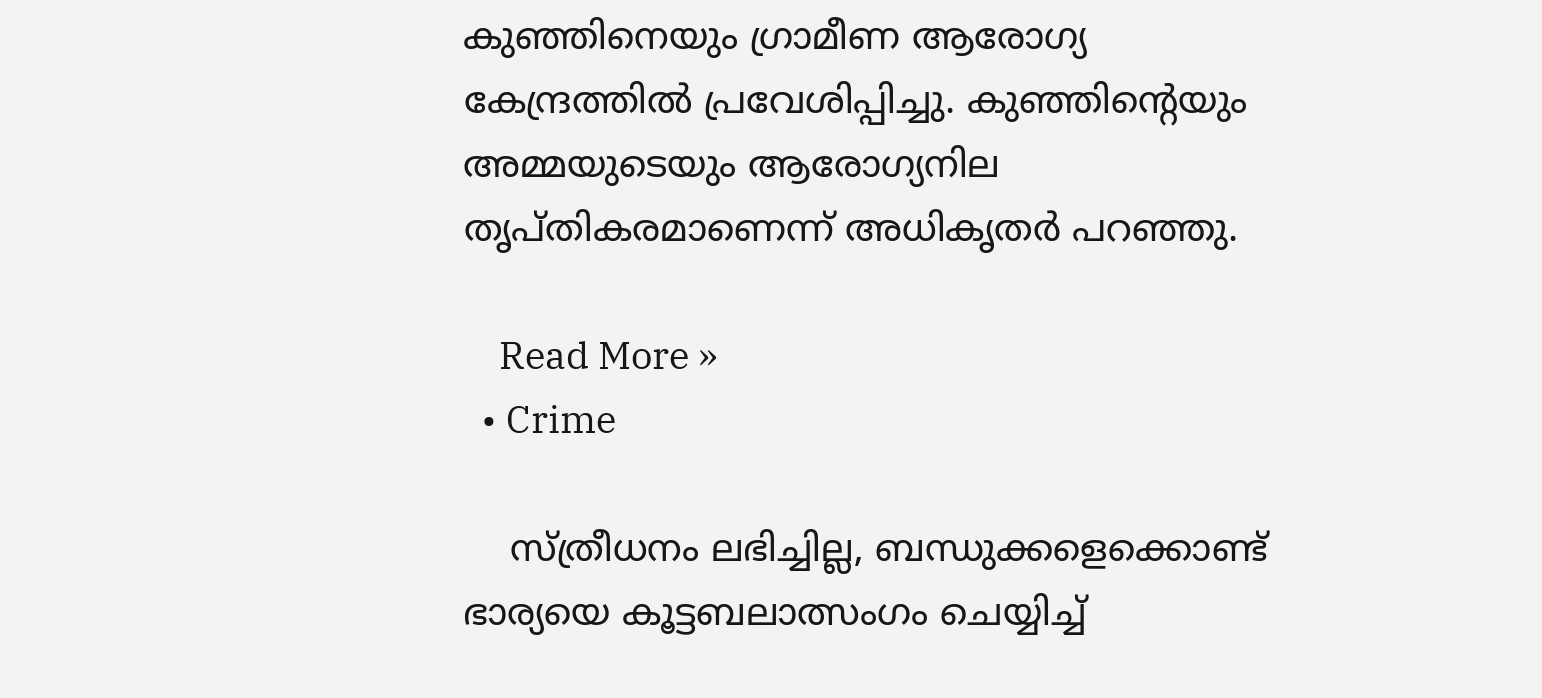കുഞ്ഞിനെയും ഗ്രാമീണ ആരോഗ്യ കേന്ദ്രത്തിൽ പ്രവേശിപ്പിച്ചു. കുഞ്ഞിന്റെയും അമ്മയുടെയും ആരോഗ്യനില തൃപ്തികരമാണെന്ന് അധികൃതർ പറഞ്ഞു.

    Read More »
  • Crime

    സ്ത്രീധനം ലഭിച്ചില്ല, ബന്ധുക്കളെക്കൊണ്ട് ഭാര്യയെ കൂട്ടബലാത്സംഗം ചെയ്യിച്ച്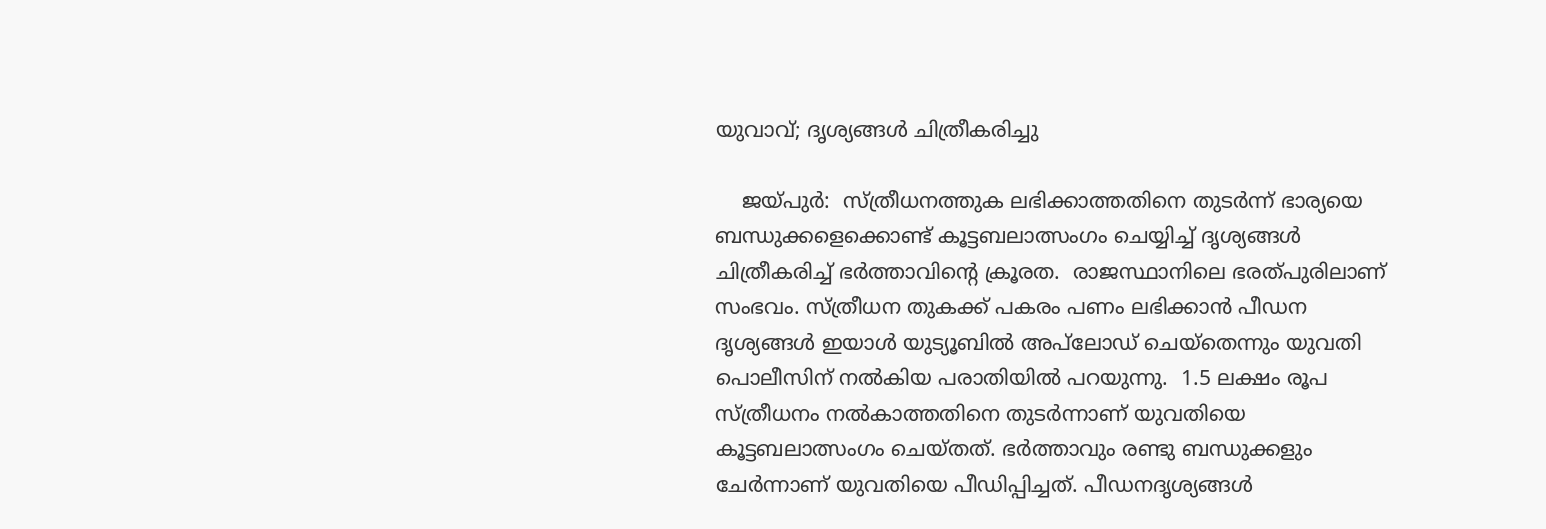യുവാവ്; ദൃശ്യങ്ങൾ ചിത്രീകരിച്ചു

    ജയ്‌‌പുർ:  സ്ത്രീധനത്തുക ലഭിക്കാത്തതിനെ തുടർന്ന് ഭാര്യയെ ബന്ധുക്കളെക്കൊണ്ട് കൂട്ടബലാത്സംഗം ചെയ്യിച്ച് ദൃശ്യങ്ങൾ ചിത്രീകരിച്ച് ഭർത്താവിന്റെ ക്രൂരത.  രാജസ്ഥാനിലെ ഭരത്‌പുരിലാണ് സംഭവം. സ്ത്രീധന തുകക്ക് പകരം പണം ലഭിക്കാൻ പീഡന ദൃശ്യങ്ങൾ ഇയാൾ യുട്യൂബിൽ അപ്‌ലോഡ് ചെയ്തെന്നും യുവതി പൊലീസിന് നൽകിയ പരാതിയിൽ പറയുന്നു.  1.5 ലക്ഷം രൂപ സ്ത്രീധനം നൽകാത്തതിനെ തുടർന്നാണ് യുവതിയെ കൂട്ടബലാത്സംഗം ചെയ്തത്. ഭർത്താവും രണ്ടു ബന്ധുക്കളും ചേർന്നാണ് യുവതിയെ പീഡിപ്പിച്ചത്. പീഡനദൃശ്യങ്ങൾ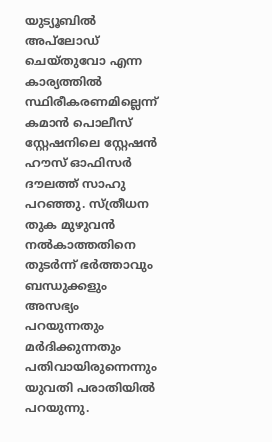യുട്യൂബിൽ അപ്‍ലോഡ് ചെയ്തുവോ എന്ന കാര്യത്തിൽ സ്ഥിരീകരണമില്ലെന്ന് കമാൻ പൊലീസ് സ്റ്റേഷനിലെ സ്റ്റേഷൻ ഹൗസ് ഓഫിസർ ദൗലത്ത് സാഹു പറഞ്ഞു. സ്ത്രീധന തുക മുഴുവൻ നൽകാത്തതിനെ തുടർന്ന് ഭർത്താവും ബന്ധുക്കളും അസഭ്യം പറയുന്നതും മർദിക്കുന്നതും പതിവായിരുന്നെന്നും യുവതി പരാതിയിൽ പറയുന്നു.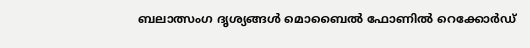ബലാത്സംഗ ദൃശ്യങ്ങൾ മൊബൈൽ ഫോണിൽ റെക്കോർഡ്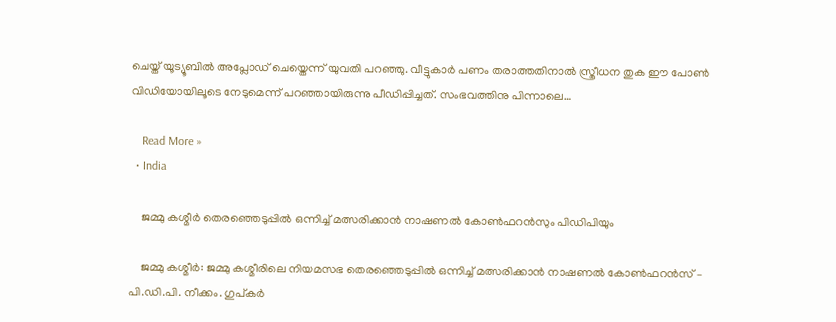ചെയ്ത് യൂട്യൂബിൽ അപ്ലോഡ് ചെയ്തെന്ന് യുവതി പറഞ്ഞു. വീട്ടുകാർ പണം തരാത്തതിനാൽ സ്ത്രീധന തുക ഈ പോൺ വിഡിയോയിലൂടെ നേടുമെന്ന് പറഞ്ഞായിരുന്നു പീഡിപ്പിച്ചത്. സംഭവത്തിനു പിന്നാലെ…

    Read More »
  • India

    ജമ്മു കശ്മീർ തെരഞ്ഞെടുപ്പിൽ ഒന്നിച്ച് മത്സരിക്കാൻ നാഷണൽ കോൺഫറൻസും പിഡിപിയും

    ജമ്മു കശ്മീർ: ജമ്മു കശ്മീരിലെ നിയമസഭ തെരഞ്ഞെടുപ്പിൽ ഒന്നിച്ച് മത്സരിക്കാൻ നാഷണൽ കോൺഫറൻസ് – പി.ഡി.പി. നീക്കം. ഗുപ്കർ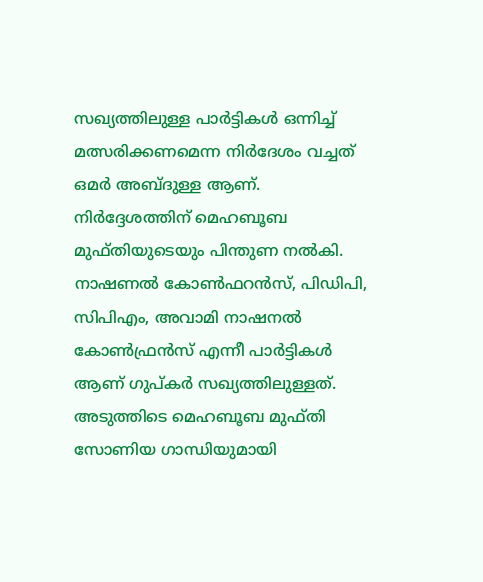സഖ്യത്തിലുള്ള പാർട്ടികൾ ഒന്നിച്ച് മത്സരിക്കണമെന്ന നിർദേശം വച്ചത് ഒമർ അബ്ദുള്ള ആണ്. നിർദ്ദേശത്തിന് മെഹബൂബ മുഫ്തിയുടെയും പിന്തുണ നൽകി. നാഷണൽ കോൺഫറൻസ്, പിഡിപി, സിപിഎം, അവാമി നാഷനൽ കോൺഫ്രൻസ് എന്നീ പാർട്ടികൾ ആണ് ഗുപ്കർ സഖ്യത്തിലുള്ളത്. അടുത്തിടെ മെഹബൂബ മുഫ്തി സോണിയ ഗാന്ധിയുമായി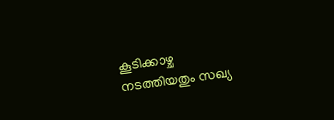കൂടിക്കാഴ്ച നടത്തിയതും സഖ്യ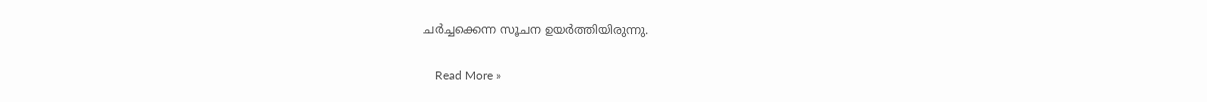ചർച്ചക്കെന്ന സൂചന ഉയർത്തിയിരുന്നു.

    Read More »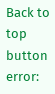Back to top button
error: